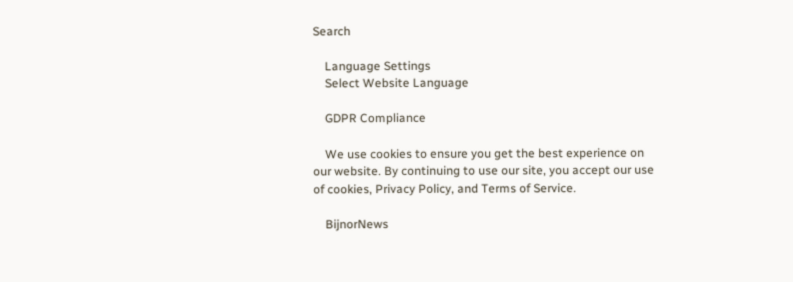Search

    Language Settings
    Select Website Language

    GDPR Compliance

    We use cookies to ensure you get the best experience on our website. By continuing to use our site, you accept our use of cookies, Privacy Policy, and Terms of Service.

    BijnorNews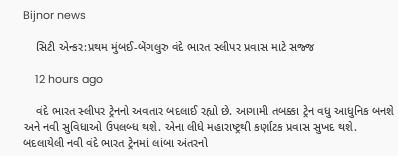Bijnor news

    સિટી એન્કર:પ્રથમ મુંબઈ-બેંગલુરુ વંદે ભારત સ્લીપર પ્રવાસ માટે સજ્જ

    12 hours ago

    વંદે ભારત સ્લીપર ટ્રેનનો અવતાર બદલાઈ રહ્યો છે. આગામી તબક્કા ટ્રેન વધુ આધુનિક બનશે અને નવી સુવિધાઓ ઉપલબ્ધ થશે. એના લીધે મહારાષ્ટ્રથી કર્ણાટક પ્રવાસ સુખદ થશે. બદલાયેલી નવી વંદે ભારત ટ્રેનમાં લાંબા અંતરનો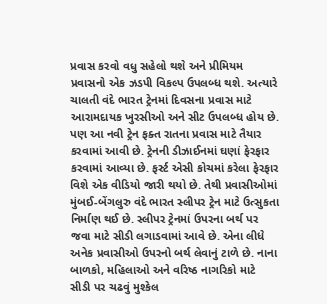પ્રવાસ કરવો વધુ સહેલો થશે અને પ્રીમિયમ પ્રવાસનો એક ઝડપી વિકલ્પ ઉપલબ્ધ થશે. અત્યારે ચાલતી વંદે ભારત ટ્રેનમાં દિવસના પ્રવાસ માટે આરામદાયક ખુરસીઓ અને સીટ ઉપલબ્ધ હોય છે. પણ આ નવી ટ્રેન ફક્ત રાતના પ્રવાસ માટે તૈયાર કરવામાં આવી છે. ટ્રેનની ડીઝાઈનમાં ઘણાં ફેરફાર કરવામાં આવ્યા છે. ફર્સ્ટ એસી કોચમાં કરેલા ફેરફાર વિશે એક વીડિયો જારી થયો છે. તેથી પ્રવાસીઓમાં મુંબઈ-બેંગલુરુ વંદે ભારત સ્લીપર ટ્રેન માટે ઉત્સુકતા નિર્માણ થઈ છે. સ્લીપર ટ્રેનમાં ઉપરના બર્થ પર જવા માટે સીડી લગાડવામાં આવે છે. એના લીધે અનેક પ્રવાસીઓ ઉપરનો બર્થ લેવાનું ટાળે છે. નાના બાળકો, મહિલાઓ અને વરિષ્ઠ નાગરિકો માટે સીડી પર ચઢવું મુશ્કેલ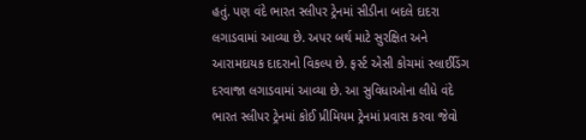હતું. પણ વંદે ભારત સ્લીપર ટ્રેનમાં સીડીના બદલે દાદરા લગાડવામાં આવ્યા છે. અપર બર્થ માટે સુરક્ષિત અને આરામદાયક દાદરાનો વિકલ્પ છે. ફર્સ્ટ એસી કોચમાં સ્લાઈડિંગ દરવાજા લગાડવામાં આવ્યા છે. આ સુવિધાઓના લીધે વંદે ભારત સ્લીપર ટ્રેનમાં કોઈ પ્રીમિયમ ટ્રેનમાં પ્રવાસ કરવા જેવો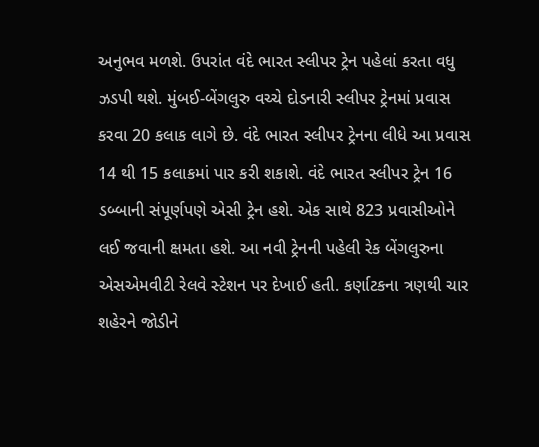અનુભવ મળશે. ઉપરાંત વંદે ભારત સ્લીપર ટ્રેન પહેલાં કરતા વધુ ઝડપી થશે. મુંબઈ-બેંગલુરુ વચ્ચે દોડનારી સ્લીપર ટ્રેનમાં પ્રવાસ કરવા 20 કલાક લાગે છે. વંદે ભારત સ્લીપર ટ્રેનના લીધે આ પ્રવાસ 14 થી 15 કલાકમાં પાર કરી શકાશે. વંદે ભારત સ્લીપર ટ્રેન 16 ડબ્બાની સંપૂર્ણપણે એસી ટ્રેન હશે. એક સાથે 823 પ્રવાસીઓને લઈ જવાની ક્ષમતા હશે. આ નવી ટ્રેનની પહેલી રેક બેંગલુરુના એસએમવીટી રેલવે સ્ટેશન પર દેખાઈ હતી. કર્ણાટકના ત્રણથી ચાર શહેરને જોડીને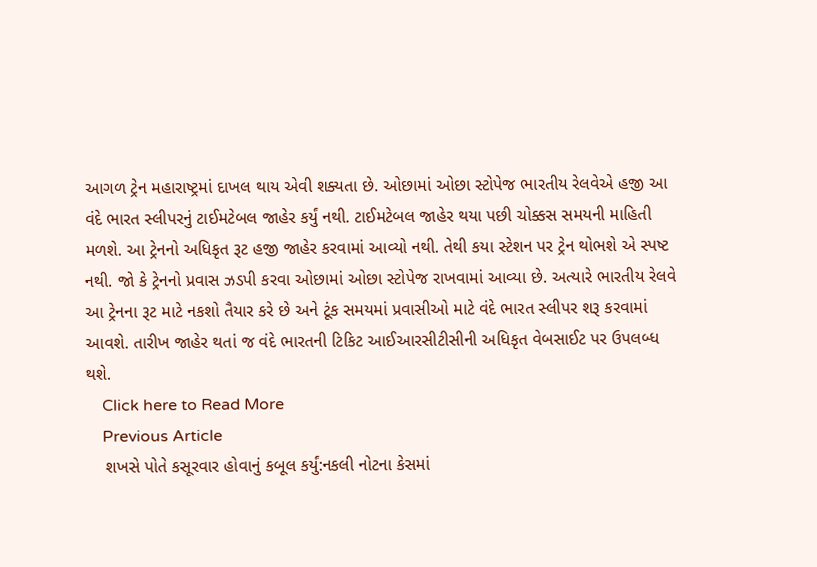આગળ ટ્રેન મહારાષ્ટ્રમાં દાખલ થાય એવી શક્યતા છે. ઓછામાં ઓછા સ્ટોપેજ ભારતીય રેલવેએ હજી આ વંદે ભારત સ્લીપરનું ટાઈમટેબલ જાહેર કર્યું નથી. ટાઈમટેબલ જાહેર થયા પછી ચોક્કસ સમયની માહિતી મળશે. આ ટ્રેનનો અધિકૃત રૂટ હજી જાહેર કરવામાં આવ્યો નથી. તેથી કયા સ્ટેશન પર ટ્રેન થોભશે એ સ્પષ્ટ નથી. જો કે ટ્રેનનો પ્રવાસ ઝડપી કરવા ઓછામાં ઓછા સ્ટોપેજ રાખવામાં આવ્યા છે. અત્યારે ભારતીય રેલવે આ ટ્રેનના રૂટ માટે નકશો તૈયાર કરે છે અને ટૂંક સમયમાં પ્રવાસીઓ માટે વંદે ભારત સ્લીપર શરૂ કરવામાં આવશે. તારીખ જાહેર થતાં જ વંદે ભારતની ટિકિટ આઈઆરસીટીસીની અધિકૃત વેબસાઈટ પર ઉપલબ્ધ થશે.
    Click here to Read More
    Previous Article
    શખસે પોતે કસૂરવાર હોવાનું કબૂલ કર્યું:નકલી નોટના કેસમાં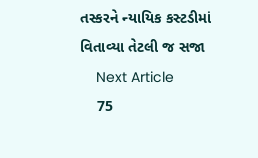તસ્કરને ન્યાયિક કસ્ટડીમાં વિતાવ્યા તેટલી જ સજા
    Next Article
    75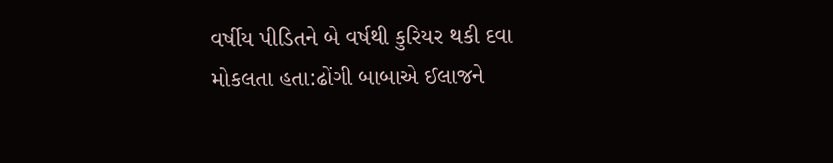વર્ષીય પીડિતને બે વર્ષથી કુરિયર થકી દવા મોકલતા હતા:ઢોંગી બાબાએ ઈલાજને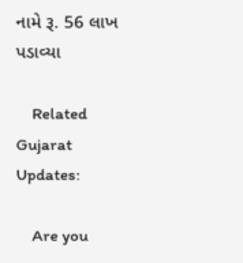નામે રૂ. 56 લાખ પડાવ્યા

    Related Gujarat Updates:

    Are you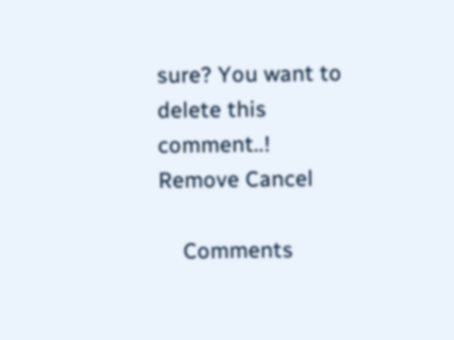sure? You want to delete this comment..! Remove Cancel

    Comments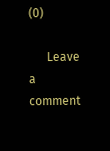(0)

      Leave a comment